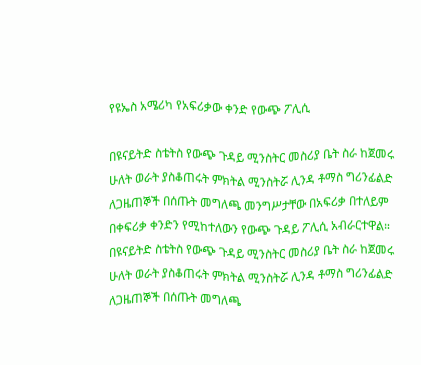የዩኤስ አሜሪካ የአፍሪቃው ቀንድ የውጭ ፖሊሲ

በዩናይትድ ስቴትስ የውጭ ጉዳይ ሚንስትር መስሪያ ቤት ስራ ከጀመሩ ሁለት ወራት ያስቆጠሩት ምክትል ሚንስትሯ ሊንዳ ቶማስ ግሪንፊልድ ለጋዜጠኞች በሰጡት መግለጫ መንግሥታቸው በአፍሪቃ በተለይም በቀፍሪቃ ቀንድን የሚከተለውን የውጭ ጉዳይ ፖሊሲ አብራርተዋል።
በዩናይትድ ስቴትስ የውጭ ጉዳይ ሚንስትር መስሪያ ቤት ስራ ከጀመሩ ሁለት ወራት ያስቆጠሩት ምክትል ሚንስትሯ ሊንዳ ቶማስ ግሪንፊልድ ለጋዜጠኞች በሰጡት መግለጫ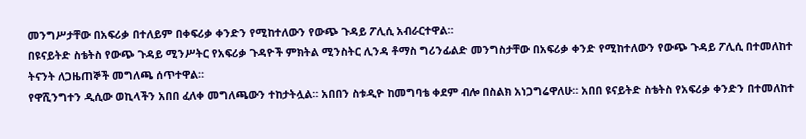መንግሥታቸው በአፍሪቃ በተለይም በቀፍሪቃ ቀንድን የሚከተለውን የውጭ ጉዳይ ፖሊሲ አብራርተዋል።
በዩናይትድ ስቴትስ የውጭ ጉዳይ ሚንሥትር የአፍሪቃ ጉዳዮች ምክትል ሚንስትር ሊንዳ ቶማስ ግሪንፊልድ መንግስታቸው በአፍሪቃ ቀንድ የሚከተለውን የውጭ ጉዳይ ፖሊሲ በተመለከተ ትናንት ለጋዜጠኞች መግለጫ ሰጥተዋል።
የዋሺንግተን ዲሲው ወኪላችን አበበ ፈለቀ መግለጫውን ተከታትሏል። አበበን ስቱዲዮ ከመግባቴ ቀደም ብሎ በስልክ አነጋግሬዋለሁ። አበበ ዩናይትድ ስቴትስ የአፍሪቃ ቀንድን በተመለከተ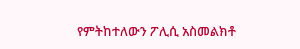የምትከተለውን ፖሊሲ አስመልክቶ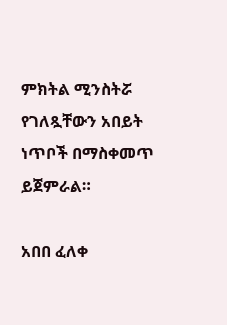ምክትል ሚንስትሯ የገለጿቸውን አበይት ነጥቦች በማስቀመጥ ይጀምራል።

አበበ ፈለቀ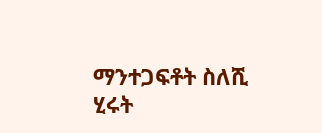ማንተጋፍቶት ስለሺ
ሂሩት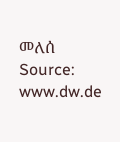መለሰ
Source: www.dw.de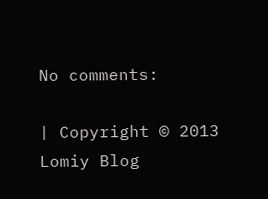No comments:

| Copyright © 2013 Lomiy Blog